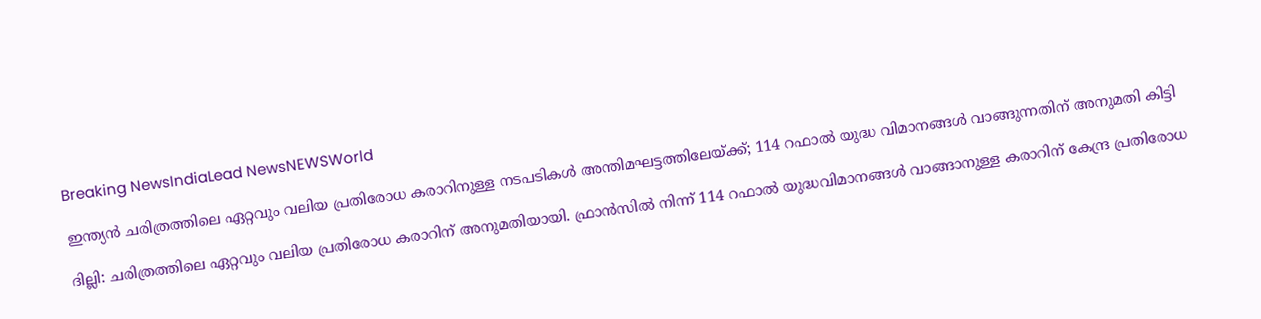Breaking NewsIndiaLead NewsNEWSWorld

ഇന്ത്യൻ ചരിത്രത്തിലെ ഏറ്റവും വലിയ പ്രതിരോധ കരാറിനുള്ള നടപടികൾ അന്തിമഘട്ടത്തിലേയ്ക്ക്; 114 റഫാൽ യുദ്ധ വിമാനങ്ങൾ വാങ്ങുന്നതിന് അനുമതി കിട്ടി

ദില്ലി: ചരിത്രത്തിലെ ഏറ്റവും വലിയ പ്രതിരോധ കരാറിന് അനുമതിയായി. ഫ്രാൻസിൽ നിന്ന് 114 റഫാൽ യുദ്ധവിമാനങ്ങൾ വാങ്ങാനുള്ള കരാറിന് കേന്ദ്ര പ്രതിരോധ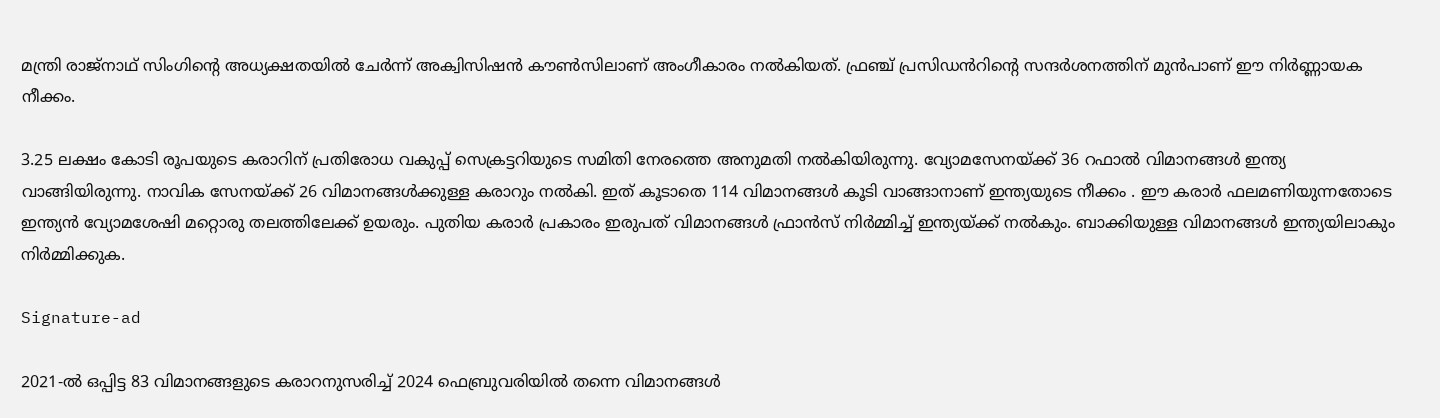മന്ത്രി രാജ്‌നാഥ് സിംഗിൻ്റെ അധ്യക്ഷതയിൽ ചേർന്ന് അക്വിസിഷൻ കൗൺസിലാണ് അംഗീകാരം നൽകിയത്. ഫ്രഞ്ച് പ്രസിഡൻറിൻ്റെ സന്ദർശനത്തിന് മുൻപാണ് ഈ നിർണ്ണായക നീക്കം.

3.25 ലക്ഷം കോടി രൂപയുടെ കരാറിന് പ്രതിരോധ വകുപ്പ് സെക്രട്ടറിയുടെ സമിതി നേരത്തെ അനുമതി നൽകിയിരുന്നു. വ്യോമസേനയ്ക്ക് 36 റഫാൽ വിമാനങ്ങൾ ഇന്ത്യ വാങ്ങിയിരുന്നു. നാവിക സേനയ്ക്ക് 26 വിമാനങ്ങൾക്കുള്ള കരാറും നൽകി. ഇത് കൂടാതെ 114 വിമാനങ്ങൾ കൂടി വാങ്ങാനാണ് ഇന്ത്യയുടെ നീക്കം . ഈ കരാർ ഫലമണിയുന്നതോടെ ഇന്ത്യൻ വ്യോമശേഷി മറ്റൊരു തലത്തിലേക്ക് ഉയരും. പുതിയ കരാർ പ്രകാരം ഇരുപത് വിമാനങ്ങൾ ഫ്രാൻസ് നിർമ്മിച്ച് ഇന്ത്യയ്ക്ക് നൽകും. ബാക്കിയുള്ള വിമാനങ്ങൾ ഇന്ത്യയിലാകും നിർമ്മിക്കുക.

Signature-ad

2021-ൽ ഒപ്പിട്ട 83 വിമാനങ്ങളുടെ കരാറനുസരിച്ച് 2024 ഫെബ്രുവരിയിൽ തന്നെ വിമാനങ്ങൾ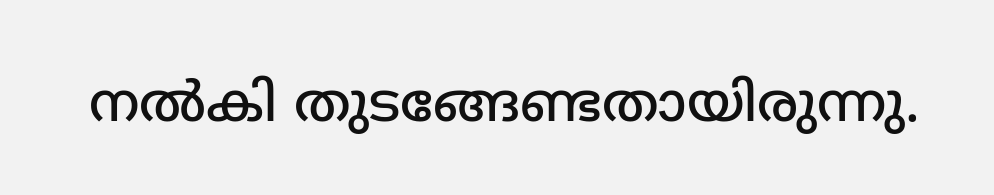നൽകി തുടങ്ങേണ്ടതായിരുന്നു.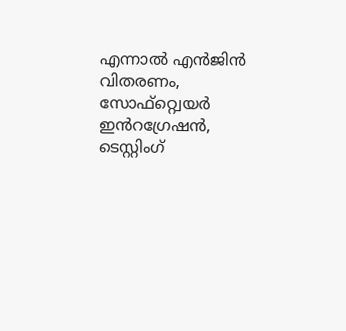എന്നാൽ എൻജിൻ വിതരണം, സോഫ്റ്റ്വെയർ ഇൻറഗ്രേഷൻ, ടെസ്റ്റിംഗ്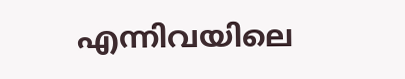എന്നിവയിലെ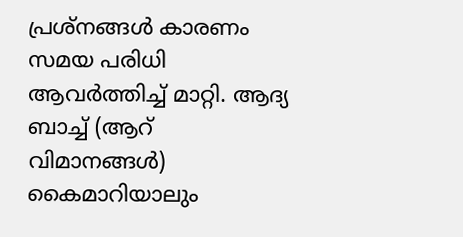പ്രശ്നങ്ങൾ കാരണം സമയ പരിധി ആവർത്തിച്ച് മാറ്റി. ആദ്യ ബാച്ച് (ആറ് വിമാനങ്ങൾ) കൈമാറിയാലും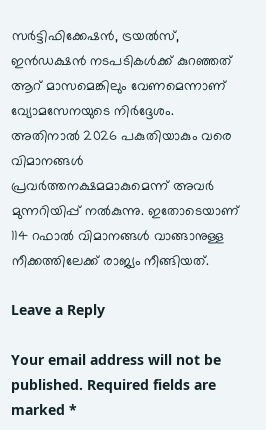സർട്ടിഫിക്കേഷൻ, ട്രയൽസ്, ഇൻഡക്ഷൻ നടപടികൾക്ക് കുറഞ്ഞത് ആറ് മാസമെങ്കിലും വേണമെന്നാണ് വ്യോമസേനയുടെ നിർദ്ദേശം. അതിനാൽ 2026 പകുതിയാകും വരെ വിമാനങ്ങൾ പ്രവർത്തനക്ഷമമാകുമെന്ന് അവർ മുന്നറിയിപ്പ് നൽകുന്നു. ഇതോടെയാണ് 114 റഫാൽ വിമാനങ്ങൾ വാങ്ങാനുള്ള നീക്കത്തിലേക്ക് രാജ്യം നീങ്ങിയത്.

Leave a Reply

Your email address will not be published. Required fields are marked *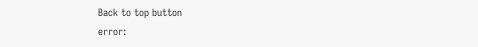Back to top button
error: